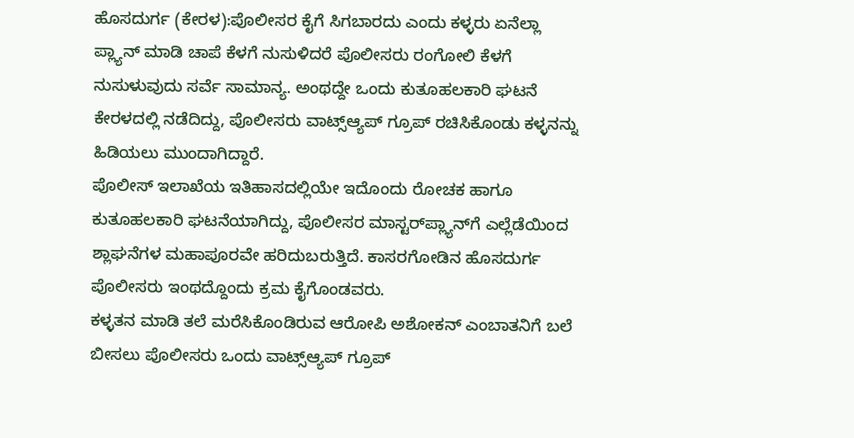ಹೊಸದುರ್ಗ (ಕೇರಳ):ಪೊಲೀಸರ ಕೈಗೆ ಸಿಗಬಾರದು ಎಂದು ಕಳ್ಳರು ಏನೆಲ್ಲಾ ಪ್ಲ್ಯಾನ್‌ ಮಾಡಿ ಚಾಪೆ ಕೆಳಗೆ ನುಸುಳಿದರೆ ಪೊಲೀಸರು ರಂಗೋಲಿ ಕೆಳಗೆ ನುಸುಳುವುದು ಸರ್ವೆ ಸಾಮಾನ್ಯ. ಅಂಥದ್ದೇ ಒಂದು ಕುತೂಹಲಕಾರಿ ಘಟನೆ ಕೇರಳದಲ್ಲಿ ನಡೆದಿದ್ದು, ಪೊಲೀಸರು ವಾಟ್ಸ್‌ಆ್ಯಪ್‌ ಗ್ರೂಪ್‌ ರಚಿಸಿಕೊಂಡು ಕಳ್ಳನನ್ನು ಹಿಡಿಯಲು ಮುಂದಾಗಿದ್ದಾರೆ.
ಪೊಲೀಸ್‌ ಇಲಾಖೆಯ ಇತಿಹಾಸದಲ್ಲಿಯೇ ಇದೊಂದು ರೋಚಕ ಹಾಗೂ ಕುತೂಹಲಕಾರಿ ಘಟನೆಯಾಗಿದ್ದು, ಪೊಲೀಸರ ಮಾಸ್ಟರ್‌ಪ್ಲ್ಯಾನ್‌ಗೆ ಎಲ್ಲೆಡೆಯಿಂದ ಶ್ಲಾಘನೆಗಳ ಮಹಾಪೂರವೇ ಹರಿದುಬರುತ್ತಿದೆ. ಕಾಸರಗೋಡಿನ ಹೊಸದುರ್ಗ ಪೊಲೀಸರು ಇಂಥದ್ದೊಂದು ಕ್ರಮ ಕೈಗೊಂಡವರು.
ಕಳ್ಳತನ ಮಾಡಿ ತಲೆ ಮರೆಸಿಕೊಂಡಿರುವ ಆರೋಪಿ ಅಶೋಕನ್ ಎಂಬಾತನಿಗೆ ಬಲೆ ಬೀಸಲು ಪೊಲೀಸರು ಒಂದು ವಾಟ್ಸ್‌ಆ್ಯಪ್ ಗ್ರೂಪ್‌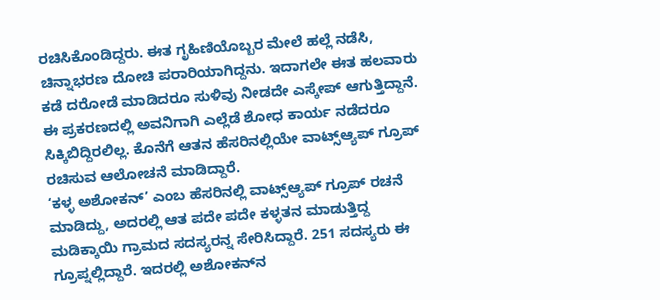ರಚಿಸಿಕೊಂಡಿದ್ದರು. ಈತ ಗೃಹಿಣಿಯೊಬ್ಬರ ಮೇಲೆ ಹಲ್ಲೆ ನಡೆಸಿ, ಚಿನ್ನಾಭರಣ ದೋಚಿ ಪರಾರಿಯಾಗಿದ್ದನು. ಇದಾಗಲೇ ಈತ ಹಲವಾರು ಕಡೆ ದರೋಡೆ ಮಾಡಿದರೂ ಸುಳಿವು ನೀಡದೇ ಎಸ್ಕೇಪ್‌ ಆಗುತ್ತಿದ್ದಾನೆ. ಈ ಪ್ರಕರಣದಲ್ಲಿ ಅವನಿಗಾಗಿ ಎಲ್ಲೆಡೆ ಶೋಧ ಕಾರ್ಯ ನಡೆದರೂ ಸಿಕ್ಕಿಬಿದ್ದಿರಲಿಲ್ಲ. ಕೊನೆಗೆ ಆತನ ಹೆಸರಿನಲ್ಲಿಯೇ ವಾಟ್ಸ್‌ಆ್ಯಪ್ ಗ್ರೂಪ್ ರಚಿಸುವ ಆಲೋಚನೆ ಮಾಡಿದ್ದಾರೆ.
‘ಕಳ್ಳ ಅಶೋಕನ್’ ಎಂಬ ಹೆಸರಿನಲ್ಲಿ ವಾಟ್ಸ್‌ಆ್ಯಪ್ ಗ್ರೂಪ್ ರಚನೆ ಮಾಡಿದ್ದು, ಅದರಲ್ಲಿ ಆತ ಪದೇ ಪದೇ ಕಳ್ಳತನ ಮಾಡುತ್ತಿದ್ದ ಮಡಿಕ್ಕಾಯಿ ಗ್ರಾಮದ ಸದಸ್ಯರನ್ನ ಸೇರಿಸಿದ್ದಾರೆ. 251 ಸದಸ್ಯರು ಈ ಗ್ರೂಪ್ನಲ್ಲಿದ್ದಾರೆ. ಇದರಲ್ಲಿ ಅಶೋಕನ್‌ನ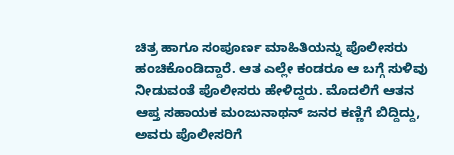ಚಿತ್ರ ಹಾಗೂ ಸಂಪೂರ್ಣ ಮಾಹಿತಿಯನ್ನು ಪೊಲೀಸರು ಹಂಚಿಕೊಂಡಿದ್ದಾರೆ. ಆತ ಎಲ್ಲೇ ಕಂಡರೂ ಆ ಬಗ್ಗೆ ಸುಳಿವು ನೀಡುವಂತೆ ಪೊಲೀಸರು ಹೇಳಿದ್ದರು. ಮೊದಲಿಗೆ ಆತನ ಆಪ್ತ ಸಹಾಯಕ ಮಂಜುನಾಥನ್ ಜನರ ಕಣ್ಣಿಗೆ ಬಿದ್ದಿದ್ದು, ಅವರು ಪೊಲೀಸರಿಗೆ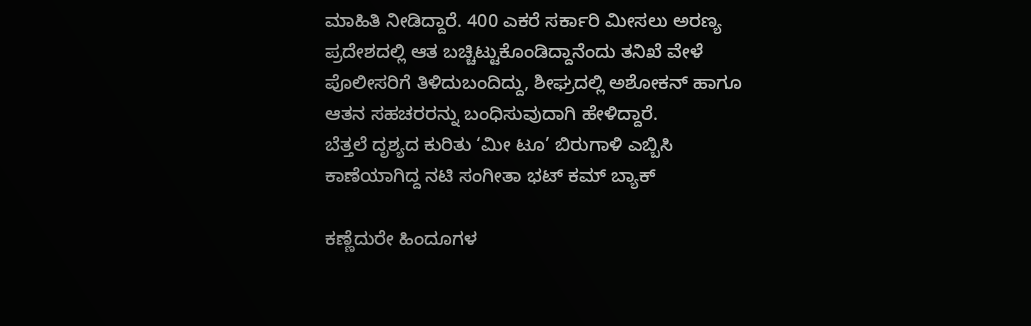ಮಾಹಿತಿ ನೀಡಿದ್ದಾರೆ. 400 ಎಕರೆ ಸರ್ಕಾರಿ ಮೀಸಲು ಅರಣ್ಯ ಪ್ರದೇಶದಲ್ಲಿ ಆತ ಬಚ್ಚಿಟ್ಟುಕೊಂಡಿದ್ದಾನೆಂದು ತನಿಖೆ ವೇಳೆ ಪೊಲೀಸರಿಗೆ ತಿಳಿದುಬಂದಿದ್ದು, ಶೀಘ್ರದಲ್ಲಿ ಅಶೋಕನ್‌ ಹಾಗೂ ಆತನ ಸಹಚರರನ್ನು ಬಂಧಿಸುವುದಾಗಿ ಹೇಳಿದ್ದಾರೆ.
ಬೆತ್ತಲೆ ದೃಶ್ಯದ ಕುರಿತು ‘ಮೀ ಟೂ’ ಬಿರುಗಾಳಿ ಎಬ್ಬಿಸಿ ಕಾಣೆಯಾಗಿದ್ದ ನಟಿ ಸಂಗೀತಾ ಭಟ್‌ ಕಮ್‌ ಬ್ಯಾಕ್‌

ಕಣ್ಣೆದುರೇ ಹಿಂದೂಗಳ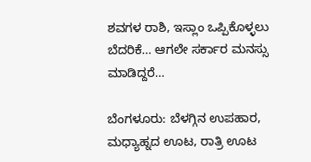ಶವಗಳ ರಾಶಿ, ಇಸ್ಲಾಂ ಒಪ್ಪಿಕೊಳ್ಳಲು ಬೆದರಿಕೆ… ಆಗಲೇ ಸರ್ಕಾರ ಮನಸ್ಸು ಮಾಡಿದ್ದರೆ…

ಬೆಂಗಳೂರು: ಬೆಳಗ್ಗಿನ ಉಪಹಾರ, ಮಧ್ಯಾಹ್ನದ ಊಟ, ರಾತ್ರಿ ಊಟ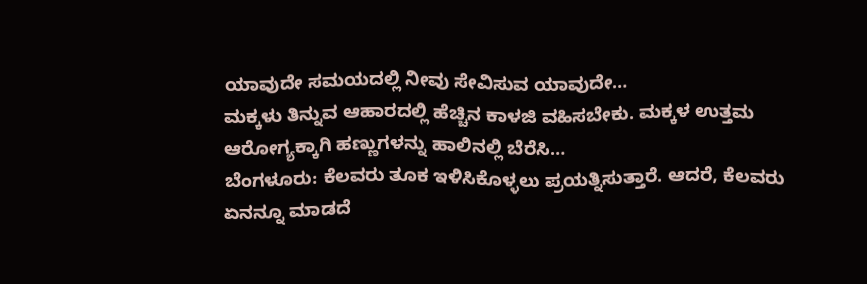ಯಾವುದೇ ಸಮಯದಲ್ಲಿ ನೀವು ಸೇವಿಸುವ ಯಾವುದೇ…
ಮಕ್ಕಳು ತಿನ್ನುವ ಆಹಾರದಲ್ಲಿ ಹೆಚ್ಚಿನ ಕಾಳಜಿ ವಹಿಸಬೇಕು. ಮಕ್ಕಳ ಉತ್ತಮ ಆರೋಗ್ಯಕ್ಕಾಗಿ ಹಣ್ಣುಗಳನ್ನು ಹಾಲಿನಲ್ಲಿ ಬೆರೆಸಿ…
ಬೆಂಗಳೂರು: ಕೆಲವರು ತೂಕ ಇಳಿಸಿಕೊಳ್ಳಲು ಪ್ರಯತ್ನಿಸುತ್ತಾರೆ. ಆದರೆ, ಕೆಲವರು ಏನನ್ನೂ ಮಾಡದೆ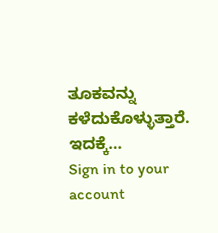ತೂಕವನ್ನು ಕಳೆದುಕೊಳ್ಳುತ್ತಾರೆ. ಇದಕ್ಕೆ…
Sign in to your account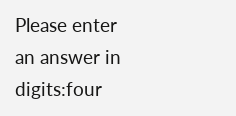Please enter an answer in digits:four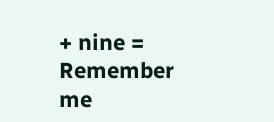+ nine =
Remember me